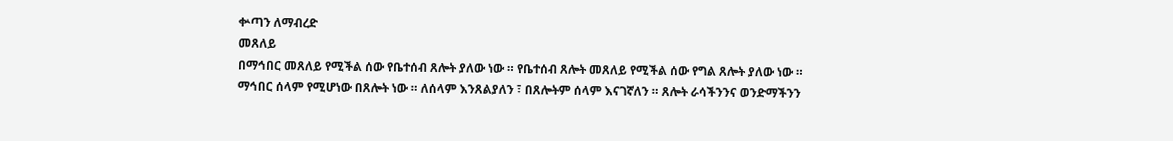ቍጣን ለማብረድ
መጸለይ
በማኅበር መጸለይ የሚችል ሰው የቤተሰብ ጸሎት ያለው ነው ። የቤተሰብ ጸሎት መጸለይ የሚችል ሰው የግል ጸሎት ያለው ነው ። ማኅበር ሰላም የሚሆነው በጸሎት ነው ። ለሰላም እንጸልያለን ፣ በጸሎትም ሰላም እናገኛለን ። ጸሎት ራሳችንንና ወንድማችንን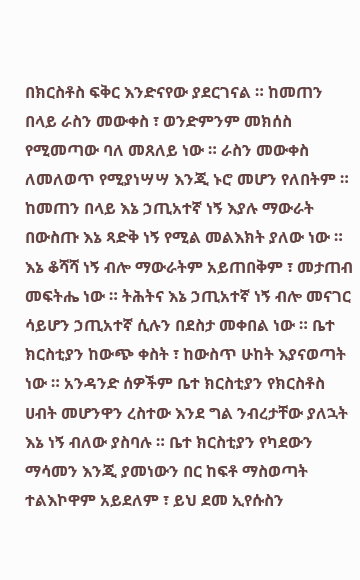በክርስቶስ ፍቅር እንድናየው ያደርገናል ። ከመጠን በላይ ራስን መውቀስ ፣ ወንድምንም መክሰስ የሚመጣው ባለ መጸለይ ነው ። ራስን መውቀስ ለመለወጥ የሚያነሣሣ እንጂ ኑሮ መሆን የለበትም ። ከመጠን በላይ እኔ ኃጢአተኛ ነኝ እያሉ ማውራት በውስጡ እኔ ጻድቅ ነኝ የሚል መልእክት ያለው ነው ። እኔ ቆሻሻ ነኝ ብሎ ማውራትም አይጠበቅም ፣ መታጠብ መፍትሔ ነው ። ትሕትና እኔ ኃጢአተኛ ነኝ ብሎ መናገር ሳይሆን ኃጢአተኛ ሲሉን በደስታ መቀበል ነው ። ቤተ ክርስቲያን ከውጭ ቀስት ፣ ከውስጥ ሁከት እያናወጣት ነው ። አንዳንድ ሰዎችም ቤተ ክርስቲያን የክርስቶስ ሀብት መሆንዋን ረስተው እንደ ግል ንብረታቸው ያለኋት እኔ ነኝ ብለው ያስባሉ ። ቤተ ክርስቲያን የካደውን ማሳመን እንጂ ያመነውን በር ከፍቶ ማስወጣት ተልእኮዋም አይደለም ፣ ይህ ደመ ኢየሱስን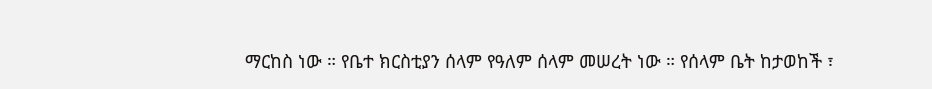ማርከስ ነው ። የቤተ ክርስቲያን ሰላም የዓለም ሰላም መሠረት ነው ። የሰላም ቤት ከታወከች ፣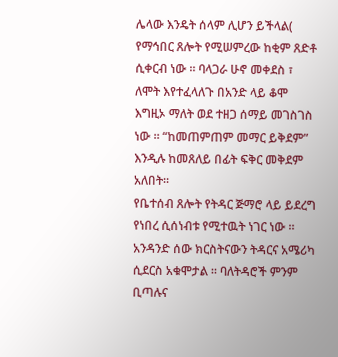ሌላው እንዴት ሰላም ሊሆን ይችላል( የማኅበር ጸሎት የሚሠምረው ከቂም ጸድቶ ሲቀርብ ነው ። ባላጋራ ሁኖ መቀደስ ፣ ለሞት እየተፈላለጉ በአንድ ላይ ቆሞ እግዚኦ ማለት ወደ ተዘጋ ሰማይ መገስገስ ነው ። “ከመጠምጠም መማር ይቅደም” እንዲሉ ከመጸለይ በፊት ፍቅር መቅደም አለበት።
የቤተሰብ ጸሎት የትዳር ጅማሮ ላይ ይደረግ የነበረ ሲሰነብቱ የሚተዉት ነገር ነው ። አንዳንድ ሰው ክርስትናውን ትዳርና አሜሪካ ሲደርስ አቁሞታል ። ባለትዳሮች ምንም ቢጣሉና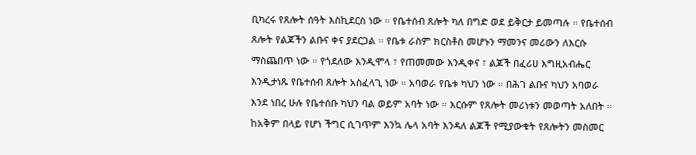ቢካረሩ የጸሎት ሰዓት እስኪደርስ ነው ። የቤተሰብ ጸሎት ካለ በግድ ወደ ይቅርታ ይመጣሉ ። የቤተሰብ ጸሎት የልጆችን ልቡና ቀና ያደርጋል ። የቤቱ ራስም ክርስቶስ መሆኑን ማመንና መሪውን ለእርሱ ማስጨበጥ ነው ። የጎደለው እንዲሞላ ፣ የጠመመው እንዲቀና ፣ ልጆች በፈሪሀ እግዚአብሔር እንዲታነጹ የቤተሰብ ጸሎት አስፈላጊ ነው ። አባወራ የቤቱ ካህን ነው ። በሕገ ልቡና ካህን አባወራ እንደ ነበረ ሁሉ የቤተሰቡ ካህን ባል ወይም አባት ነው ። እርሱም የጸሎት መሪነቱን መወጣት አለበት ። ከአቅም በላይ የሆነ ችግር ሲገጥም እንኳ ሌላ አባት እንዳለ ልጆች የሚያውቁት የጸሎትን መስመር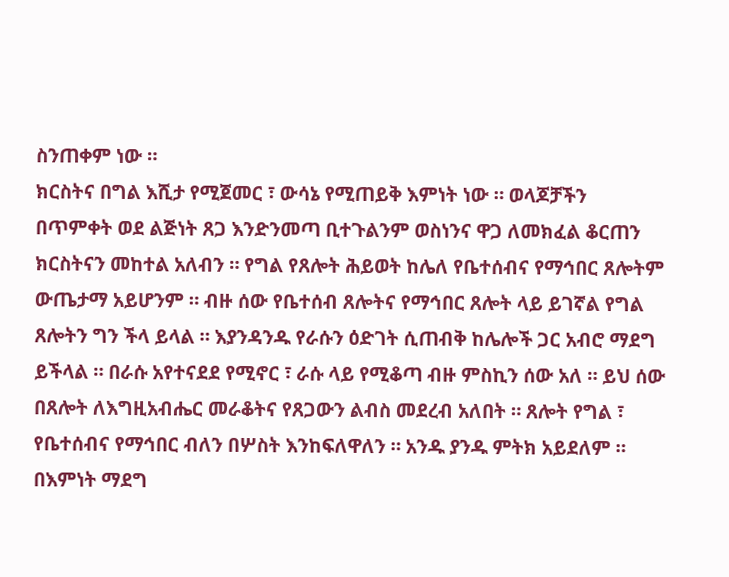ስንጠቀም ነው ።
ክርስትና በግል እሺታ የሚጀመር ፣ ውሳኔ የሚጠይቅ እምነት ነው ። ወላጆቻችን በጥምቀት ወደ ልጅነት ጸጋ እንድንመጣ ቢተጉልንም ወስነንና ዋጋ ለመክፈል ቆርጠን ክርስትናን መከተል አለብን ። የግል የጸሎት ሕይወት ከሌለ የቤተሰብና የማኅበር ጸሎትም ውጤታማ አይሆንም ። ብዙ ሰው የቤተሰብ ጸሎትና የማኅበር ጸሎት ላይ ይገኛል የግል ጸሎትን ግን ችላ ይላል ። እያንዳንዱ የራሱን ዕድገት ሲጠብቅ ከሌሎች ጋር አብሮ ማደግ ይችላል ። በራሱ አየተናደደ የሚኖር ፣ ራሱ ላይ የሚቆጣ ብዙ ምስኪን ሰው አለ ። ይህ ሰው በጸሎት ለእግዚአብሔር መራቆትና የጸጋውን ልብስ መደረብ አለበት ። ጸሎት የግል ፣ የቤተሰብና የማኅበር ብለን በሦስት እንከፍለዋለን ። አንዱ ያንዱ ምትክ አይደለም ። በእምነት ማደግ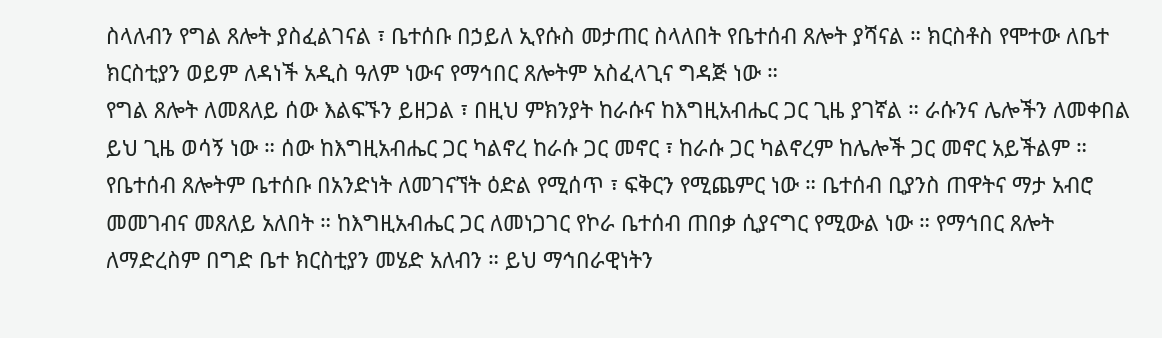ስላለብን የግል ጸሎት ያስፈልገናል ፣ ቤተሰቡ በኃይለ ኢየሱስ መታጠር ስላለበት የቤተሰብ ጸሎት ያሻናል ። ክርስቶስ የሞተው ለቤተ ክርስቲያን ወይም ለዳነች አዲስ ዓለም ነውና የማኅበር ጸሎትም አስፈላጊና ግዳጅ ነው ።
የግል ጸሎት ለመጸለይ ሰው እልፍኙን ይዘጋል ፣ በዚህ ምክንያት ከራሱና ከእግዚአብሔር ጋር ጊዜ ያገኛል ። ራሱንና ሌሎችን ለመቀበል ይህ ጊዜ ወሳኝ ነው ። ሰው ከእግዚአብሔር ጋር ካልኖረ ከራሱ ጋር መኖር ፣ ከራሱ ጋር ካልኖረም ከሌሎች ጋር መኖር አይችልም ። የቤተሰብ ጸሎትም ቤተሰቡ በአንድነት ለመገናኘት ዕድል የሚሰጥ ፣ ፍቅርን የሚጨምር ነው ። ቤተሰብ ቢያንስ ጠዋትና ማታ አብሮ መመገብና መጸለይ አለበት ። ከእግዚአብሔር ጋር ለመነጋገር የኮራ ቤተሰብ ጠበቃ ሲያናግር የሚውል ነው ። የማኅበር ጸሎት ለማድረስም በግድ ቤተ ክርስቲያን መሄድ አለብን ። ይህ ማኅበራዊነትን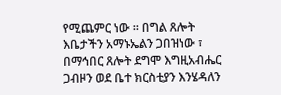የሚጨምር ነው ። በግል ጸሎት እቤታችን አማኑኤልን ጋበዝነው ፣ በማኅበር ጸሎት ደግሞ እግዚአብሔር ጋብዞን ወደ ቤተ ክርስቲያን እንሄዳለን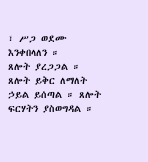፣ ሥጋ ወደሙ እንቀበላለን ።
ጸሎት ያረጋጋል ። ጸሎት ይቅር ለማለት ኃይል ይሰጣል ። ጸሎት ፍርሃትን ያስወግዳል ።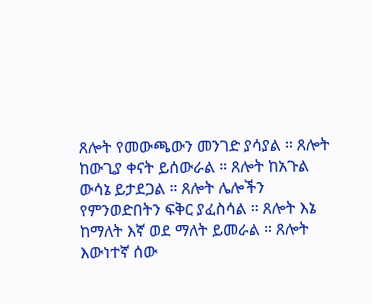ጸሎት የመውጫውን መንገድ ያሳያል ። ጸሎት ከውጊያ ቀናት ይሰውራል ። ጸሎት ከአጉል ውሳኔ ይታደጋል ። ጸሎት ሌሎችን የምንወድበትን ፍቅር ያፈስሳል ። ጸሎት እኔ ከማለት እኛ ወደ ማለት ይመራል ። ጸሎት እውነተኛ ሰው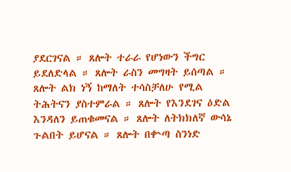ያደርገናል ። ጸሎት ተራራ የሆነውን ችግር ይደለድላል ። ጸሎት ራስን መግዛት ይሰጣል ። ጸሎት ልክ ነኝ ከማለት ተሳስቻለሁ የሚል ትሕትናን ያስተምራል ። ጸሎት የእንደገና ዕድል እንዳለን ይጠቁመናል ። ጸሎት ለትክክለኛ ውሳኔ ጉልበት ይሆናል ። ጸሎት በቍጣ ስንነድ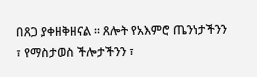በጸጋ ያቀዘቅዘናል ። ጸሎት የአእምሮ ጤንነታችንን ፣ የማስታወስ ችሎታችንን ፣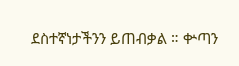ደስተኛነታችንን ይጠብቃል ። ቍጣን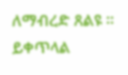ለማብረድ ጸልዩ ።
ይቀጥላል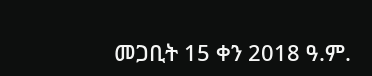መጋቢት 15 ቀን 2018 ዓ.ም.